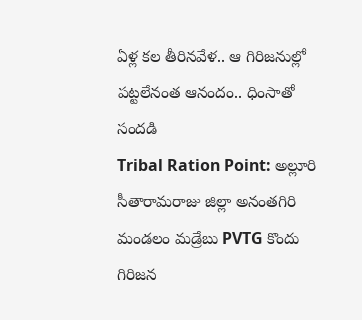ఏళ్ల కల తీరినవేళ.. ఆ గిరిజనుల్లో పట్టలేనంత ఆనందం.. ధింసాతో సందడి
Tribal Ration Point: అల్లూరి సీతారామరాజు జిల్లా అనంతగిరి మండలం మడ్రేబు PVTG కొందు గిరిజన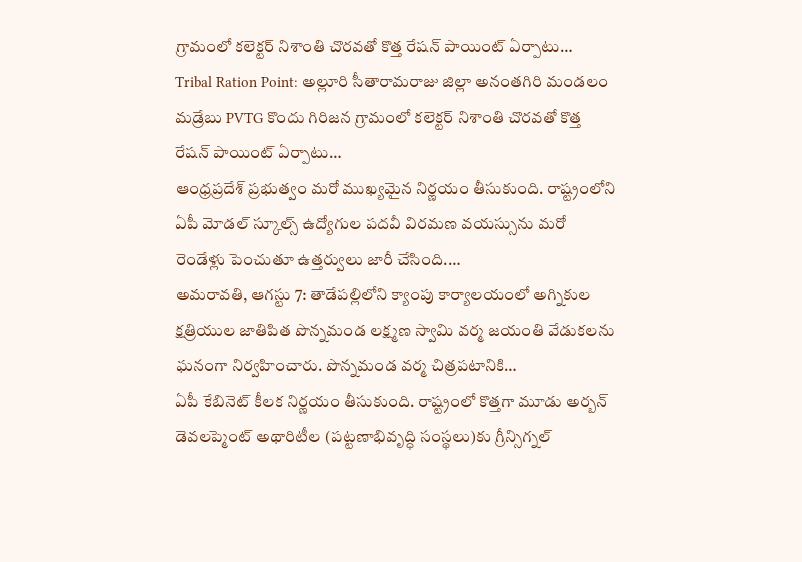గ్రామంలో కలెక్టర్ నిశాంతి చొరవతో కొత్త రేషన్ పాయింట్ ఏర్పాటు…
Tribal Ration Point: అల్లూరి సీతారామరాజు జిల్లా అనంతగిరి మండలం మడ్రేబు PVTG కొందు గిరిజన గ్రామంలో కలెక్టర్ నిశాంతి చొరవతో కొత్త రేషన్ పాయింట్ ఏర్పాటు…
ఆంధ్రప్రదేశ్ ప్రభుత్వం మరో ముఖ్యమైన నిర్ణయం తీసుకుంది. రాష్ట్రంలోని ఏపీ మోడల్ స్కూల్స్ ఉద్యోగుల పదవీ విరమణ వయస్సును మరో రెండేళ్లు పెంచుతూ ఉత్తర్వులు జారీ చేసింది.…
అమరావతి, ఆగస్టు 7: తాడేపల్లిలోని క్యాంపు కార్యాలయంలో అగ్నికుల క్షత్రియుల జాతిపిత పొన్నమండ లక్ష్మణ స్వామి వర్మ జయంతి వేడుకలను ఘనంగా నిర్వహించారు. పొన్నమండ వర్మ చిత్రపటానికి…
ఏపీ కేబినెట్ కీలక నిర్ణయం తీసుకుంది. రాష్ట్రంలో కొత్తగా మూడు అర్బన్ డెవలప్మెంట్ అథారిటీల (పట్టణాభివృద్ధి సంస్థలు)కు గ్రీన్సిగ్నల్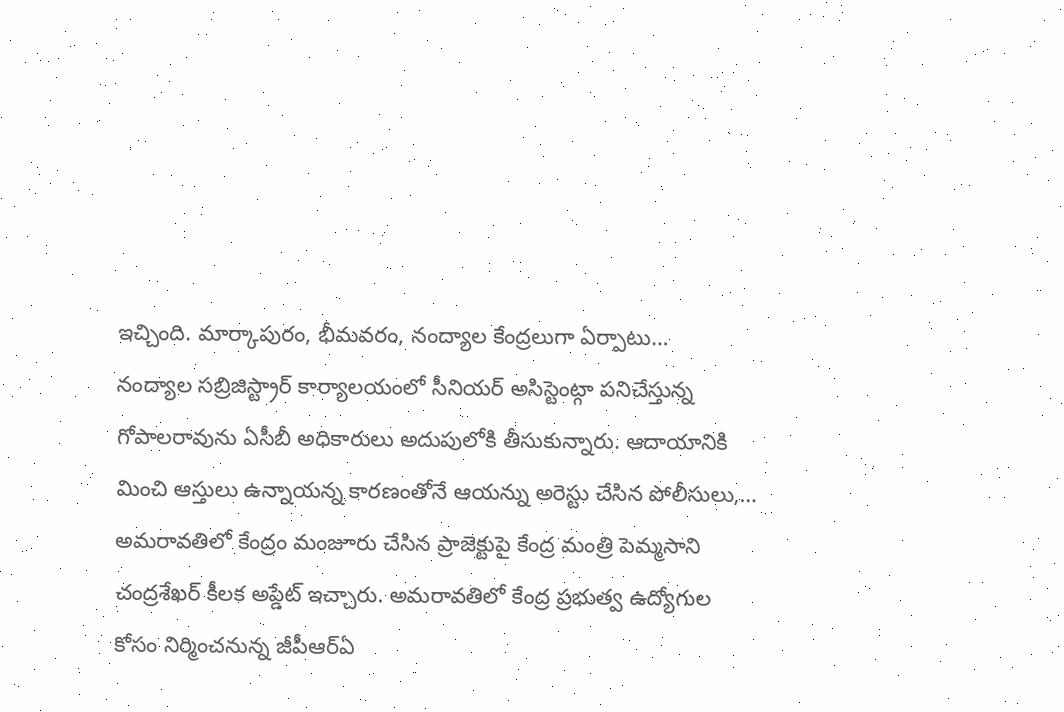ఇచ్చింది. మార్కాపురం, భీమవరం, నంద్యాల కేంద్రలుగా ఏర్పాటు…
నంద్యాల సబ్రిజిస్ట్రార్ కార్యాలయంలో సీనియర్ అసిస్టెంట్గా పనిచేస్తున్న గోపాలరావును ఏసీబీ అధికారులు అదుపులోకి తీసుకున్నారు. ఆదాయానికి మించి ఆస్తులు ఉన్నాయన్న కారణంతోనే ఆయన్ను అరెస్టు చేసిన పోలీసులు,…
అమరావతిలో కేంద్రం మంజూరు చేసిన ప్రాజెక్టుపై కేంద్ర మంత్రి పెమ్మసాని చంద్రశేఖర్ కీలక అప్డేట్ ఇచ్చారు. అమరావతిలో కేంద్ర ప్రభుత్వ ఉద్యోగుల కోసం నిర్మించనున్న జీపీఆర్ఏ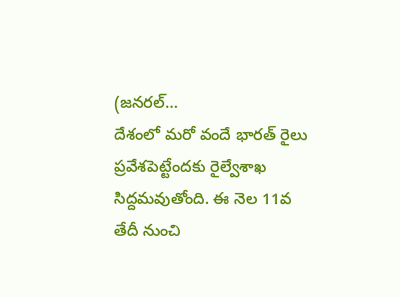(జనరల్…
దేశంలో మరో వందే భారత్ రైలు ప్రవేశపెట్టేందకు రైల్వేశాఖ సిద్దమవుతోంది. ఈ నెల 11వ తేదీ నుంచి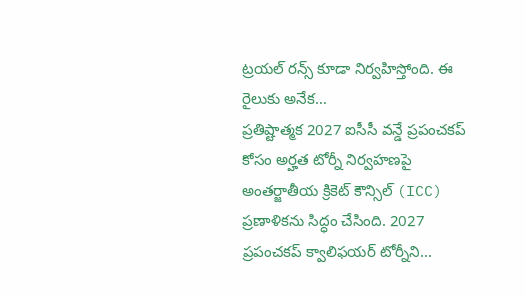ట్రయల్ రన్స్ కూడా నిర్వహిస్తోంది. ఈ రైలుకు అనేక…
ప్రతిష్టాత్మక 2027 ఐసీసీ వన్డే ప్రపంచకప్ కోసం అర్హత టోర్నీ నిర్వహణపై అంతర్జాతీయ క్రికెట్ కౌన్సిల్ (ICC) ప్రణాళికను సిద్ధం చేసింది. 2027 ప్రపంచకప్ క్వాలిఫయర్ టోర్నీని…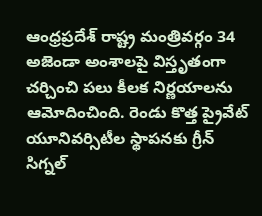ఆంధ్రప్రదేశ్ రాష్ట్ర మంత్రివర్గం 34 అజెండా అంశాలపై విస్తృతంగా చర్చించి పలు కీలక నిర్ణయాలను ఆమోదించింది. రెండు కొత్త ప్రైవేట్ యూనివర్సిటీల స్థాపనకు గ్రీన్ సిగ్నల్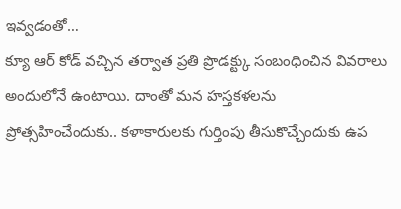ఇవ్వడంతో…
క్యూ ఆర్ కోడ్ వచ్చిన తర్వాత ప్రతి ప్రొడక్ట్కు సంబంధించిన వివరాలు అందులోనే ఉంటాయి. దాంతో మన హస్తకళలను ప్రోత్సహించేందుకు.. కళాకారులకు గుర్తింపు తీసుకొచ్చేందుకు ఉప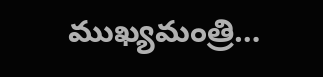ముఖ్యమంత్రి…